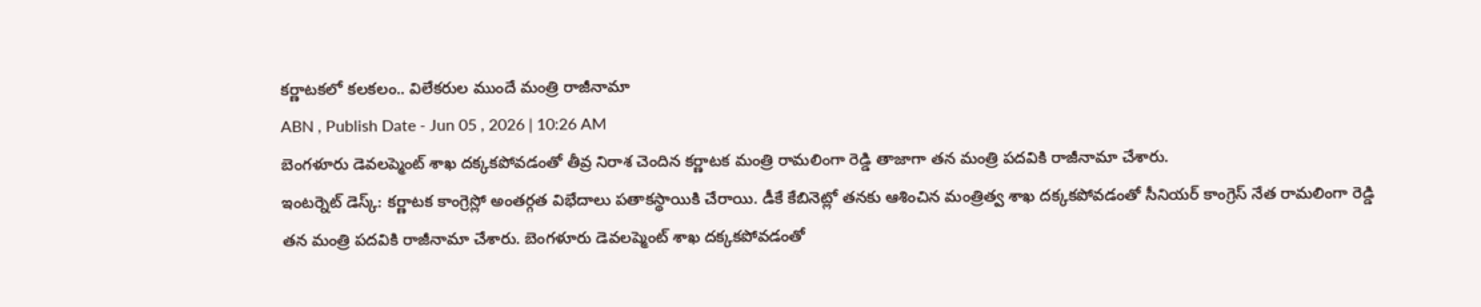కర్ణాటకలో కలకలం.. విలేకరుల ముందే మంత్రి రాజీనామా
ABN , Publish Date - Jun 05 , 2026 | 10:26 AM
బెంగళూరు డెవలప్మెంట్ శాఖ దక్కకపోవడంతో తీవ్ర నిరాశ చెందిన కర్ణాటక మంత్రి రామలింగా రెడ్డి తాజాగా తన మంత్రి పదవికి రాజీనామా చేశారు.
ఇంటర్నెట్ డెస్క్: కర్ణాటక కాంగ్రెస్లో అంతర్గత విభేదాలు పతాకస్థాయికి చేరాయి. డీకే కేబినెట్లో తనకు ఆశించిన మంత్రిత్వ శాఖ దక్కకపోవడంతో సీనియర్ కాంగ్రెస్ నేత రామలింగా రెడ్డి తన మంత్రి పదవికి రాజీనామా చేశారు. బెంగళూరు డెవలప్మెంట్ శాఖ దక్కకపోవడంతో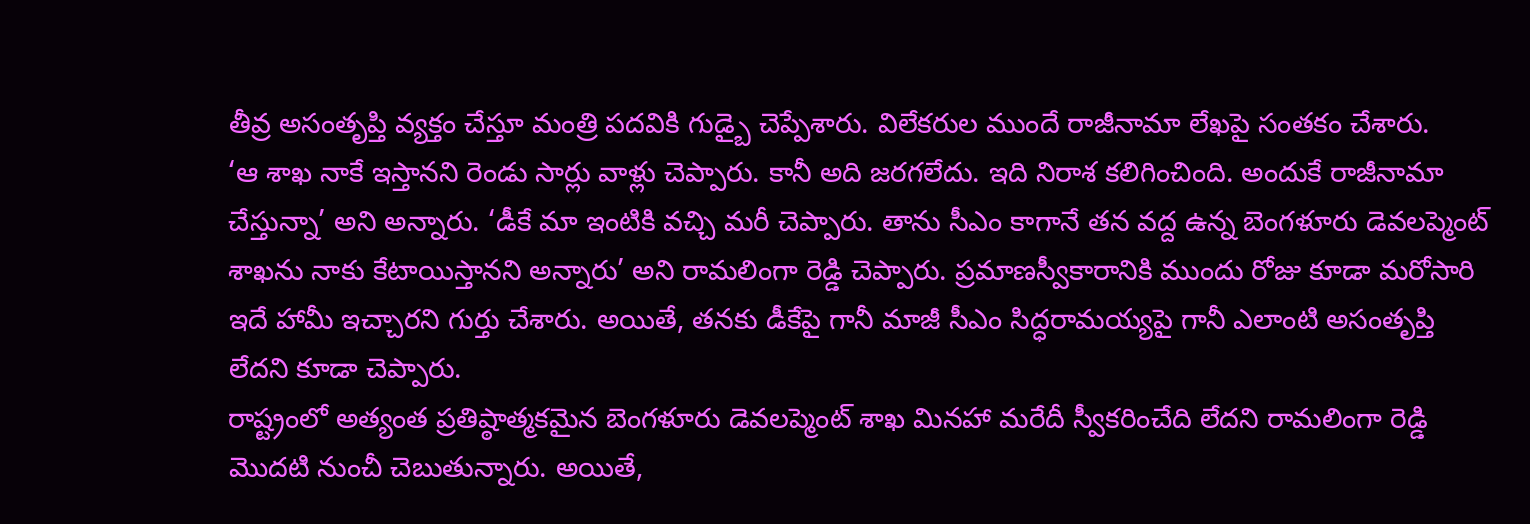తీవ్ర అసంతృప్తి వ్యక్తం చేస్తూ మంత్రి పదవికి గుడ్బై చెప్పేశారు. విలేకరుల ముందే రాజీనామా లేఖపై సంతకం చేశారు.
‘ఆ శాఖ నాకే ఇస్తానని రెండు సార్లు వాళ్లు చెప్పారు. కానీ అది జరగలేదు. ఇది నిరాశ కలిగించింది. అందుకే రాజీనామా చేస్తున్నా’ అని అన్నారు. ‘డీకే మా ఇంటికి వచ్చి మరీ చెప్పారు. తాను సీఎం కాగానే తన వద్ద ఉన్న బెంగళూరు డెవలప్మెంట్ శాఖను నాకు కేటాయిస్తానని అన్నారు’ అని రామలింగా రెడ్డి చెప్పారు. ప్రమాణస్వీకారానికి ముందు రోజు కూడా మరోసారి ఇదే హామీ ఇచ్చారని గుర్తు చేశారు. అయితే, తనకు డీకేపై గానీ మాజీ సీఎం సిద్ధరామయ్యపై గానీ ఎలాంటి అసంతృప్తి లేదని కూడా చెప్పారు.
రాష్ట్రంలో అత్యంత ప్రతిష్ఠాత్మకమైన బెంగళూరు డెవలప్మెంట్ శాఖ మినహా మరేదీ స్వీకరించేది లేదని రామలింగా రెడ్డి మొదటి నుంచీ చెబుతున్నారు. అయితే,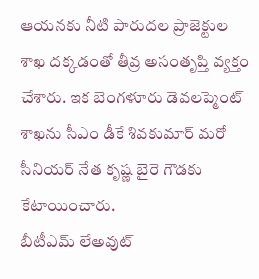ఆయనకు నీటి పారుదల ప్రాజెక్టుల శాఖ దక్కడంతో తీవ్ర అసంతృప్తి వ్యక్తం చేశారు. ఇక బెంగళూరు డెవలప్మెంట్ శాఖను సీఎం డీకే శివకుమార్ మరో సీనియర్ నేత కృష్ణ బైరె గౌడకు కేటాయించారు.
బీటీఎమ్ లేఅవుట్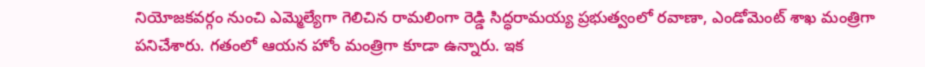నియోజకవర్గం నుంచి ఎమ్మెల్యేగా గెలిచిన రామలింగా రెడ్డి సిద్ధరామయ్య ప్రభుత్వంలో రవాణా, ఎండోమెంట్ శాఖ మంత్రిగా పనిచేశారు. గతంలో ఆయన హోం మంత్రిగా కూడా ఉన్నారు. ఇక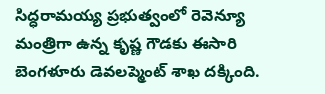సిద్ధరామయ్య ప్రభుత్వంలో రెవెన్యూ మంత్రిగా ఉన్న కృష్ణ గౌడకు ఈసారి బెంగళూరు డెవలప్మెంట్ శాఖ దక్కింది.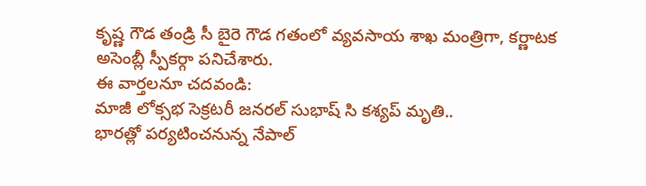కృష్ణ గౌడ తండ్రి సీ బైరె గౌడ గతంలో వ్యవసాయ శాఖ మంత్రిగా, కర్ణాటక అసెంబ్లీ స్పీకర్గా పనిచేశారు.
ఈ వార్తలనూ చదవండి:
మాజీ లోక్సభ సెక్రటరీ జనరల్ సుభాష్ సి కశ్యప్ మృతి..
భారత్లో పర్యటించనున్న నేపాల్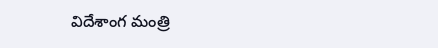విదేశాంగ మంత్రి